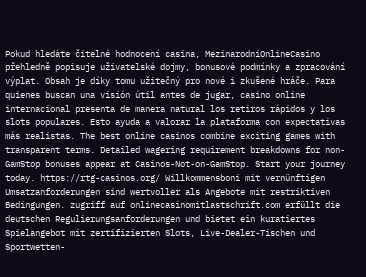Pokud hledáte čitelné hodnocení casina, MezinarodniOnlineCasino přehledně popisuje uživatelské dojmy, bonusové podmínky a zpracování výplat. Obsah je díky tomu užitečný pro nové i zkušené hráče. Para quienes buscan una visión útil antes de jugar, casino online internacional presenta de manera natural los retiros rápidos y los slots populares. Esto ayuda a valorar la plataforma con expectativas más realistas. The best online casinos combine exciting games with transparent terms. Detailed wagering requirement breakdowns for non-GamStop bonuses appear at Casinos-Not-on-GamStop. Start your journey today. https://rtg-casinos.org/ Willkommensboni mit vernünftigen Umsatzanforderungen sind wertvoller als Angebote mit restriktiven Bedingungen. zugriff auf onlinecasinomitlastschrift.com erfüllt die deutschen Regulierungsanforderungen und bietet ein kuratiertes Spielangebot mit zertifizierten Slots, Live-Dealer-Tischen und Sportwetten-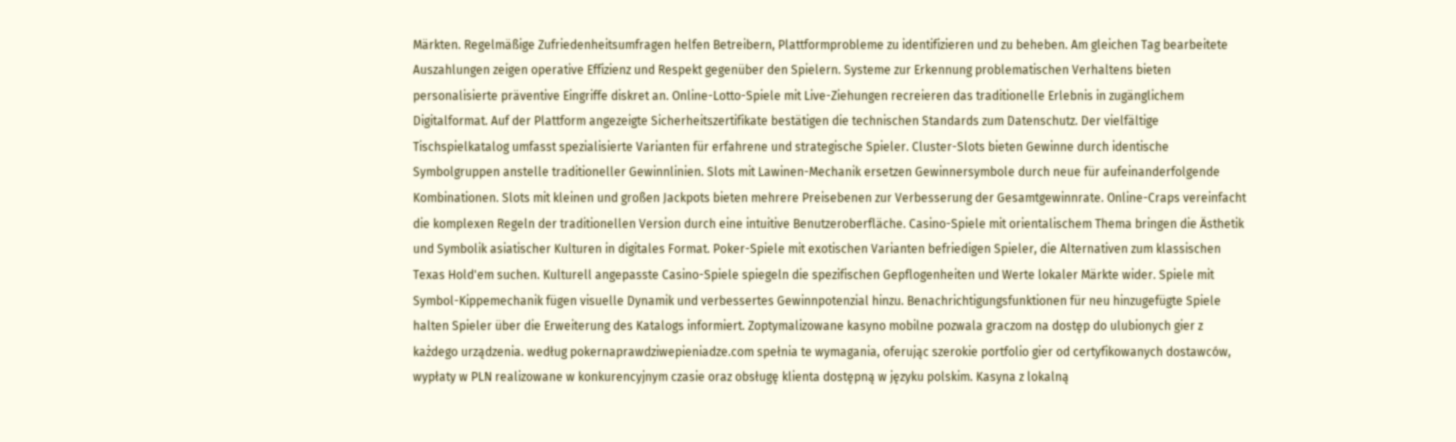Märkten. Regelmäßige Zufriedenheitsumfragen helfen Betreibern, Plattformprobleme zu identifizieren und zu beheben. Am gleichen Tag bearbeitete Auszahlungen zeigen operative Effizienz und Respekt gegenüber den Spielern. Systeme zur Erkennung problematischen Verhaltens bieten personalisierte präventive Eingriffe diskret an. Online-Lotto-Spiele mit Live-Ziehungen recreieren das traditionelle Erlebnis in zugänglichem Digitalformat. Auf der Plattform angezeigte Sicherheitszertifikate bestätigen die technischen Standards zum Datenschutz. Der vielfältige Tischspielkatalog umfasst spezialisierte Varianten für erfahrene und strategische Spieler. Cluster-Slots bieten Gewinne durch identische Symbolgruppen anstelle traditioneller Gewinnlinien. Slots mit Lawinen-Mechanik ersetzen Gewinnersymbole durch neue für aufeinanderfolgende Kombinationen. Slots mit kleinen und großen Jackpots bieten mehrere Preisebenen zur Verbesserung der Gesamtgewinnrate. Online-Craps vereinfacht die komplexen Regeln der traditionellen Version durch eine intuitive Benutzeroberfläche. Casino-Spiele mit orientalischem Thema bringen die Ästhetik und Symbolik asiatischer Kulturen in digitales Format. Poker-Spiele mit exotischen Varianten befriedigen Spieler, die Alternativen zum klassischen Texas Hold'em suchen. Kulturell angepasste Casino-Spiele spiegeln die spezifischen Gepflogenheiten und Werte lokaler Märkte wider. Spiele mit Symbol-Kippemechanik fügen visuelle Dynamik und verbessertes Gewinnpotenzial hinzu. Benachrichtigungsfunktionen für neu hinzugefügte Spiele halten Spieler über die Erweiterung des Katalogs informiert. Zoptymalizowane kasyno mobilne pozwala graczom na dostęp do ulubionych gier z każdego urządzenia. według pokernaprawdziwepieniadze.com spełnia te wymagania, oferując szerokie portfolio gier od certyfikowanych dostawców, wypłaty w PLN realizowane w konkurencyjnym czasie oraz obsługę klienta dostępną w języku polskim. Kasyna z lokalną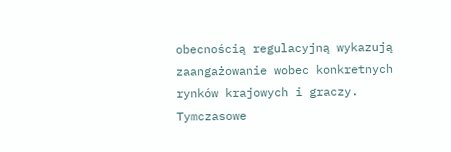obecnością regulacyjną wykazują zaangażowanie wobec konkretnych rynków krajowych i graczy. Tymczasowe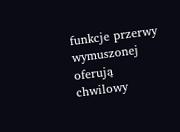funkcje przerwy wymuszonej oferują chwilowy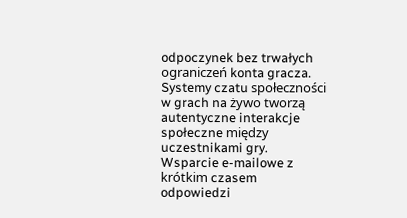odpoczynek bez trwałych ograniczeń konta gracza. Systemy czatu społeczności w grach na żywo tworzą autentyczne interakcje społeczne między uczestnikami gry. Wsparcie e-mailowe z krótkim czasem odpowiedzi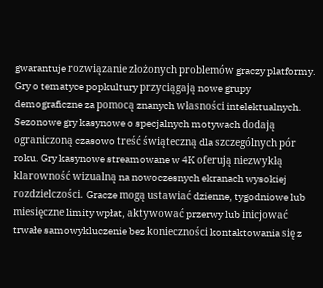gwarantuje rozwiązanie złożonych problemów graczy platformy. Gry o tematyce popkultury przyciągają nowe grupy demograficzne za pomocą znanych własności intelektualnych. Sezonowe gry kasynowe o specjalnych motywach dodają ograniczoną czasowo treść świąteczną dla szczególnych pór roku. Gry kasynowe streamowane w 4K oferują niezwykłą klarowność wizualną na nowoczesnych ekranach wysokiej rozdzielczości. Gracze mogą ustawiać dzienne, tygodniowe lub miesięczne limity wpłat, aktywować przerwy lub inicjować trwałe samowykluczenie bez konieczności kontaktowania się z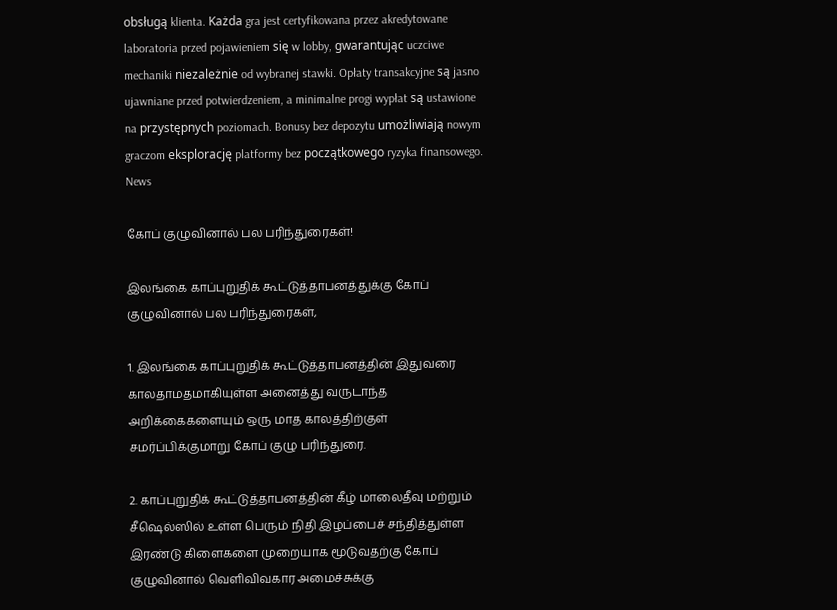obsługą klienta. Każda gra jest certyfikowana przez akredytowane laboratoria przed pojawieniem się w lobby, gwarantując uczciwe mechaniki niezależnie od wybranej stawki. Opłaty transakcyjne są jasno ujawniane przed potwierdzeniem, a minimalne progi wypłat są ustawione na przystępnych poziomach. Bonusy bez depozytu umożliwiają nowym graczom eksplorację platformy bez początkowego ryzyka finansowego.
News

கோப் குழுவினால் பல பரிந்துரைகள்!

இலங்கை காப்புறுதிக் கூட்டுத்தாபனத்துக்கு கோப் குழுவினால் பல பரிந்துரைகள்,

1. இலங்கை காப்புறுதிக் கூட்டுத்தாபனத்தின் இதுவரை காலதாமதமாகியுள்ள அனைத்து வருடாந்த அறிக்கைகளையும் ஒரு மாத காலத்திற்குள் சமர்ப்பிக்குமாறு கோப் குழு பரிந்துரை.

2. காப்புறுதிக் கூட்டுத்தாபனத்தின் கீழ் மாலைதீவு மற்றும் சீஷெல்ஸில் உள்ள பெரும் நிதி இழப்பைச் சந்தித்துள்ள இரண்டு கிளைகளை முறையாக மூடுவதற்கு கோப் குழுவினால் வெளிவிவகார அமைச்சுக்கு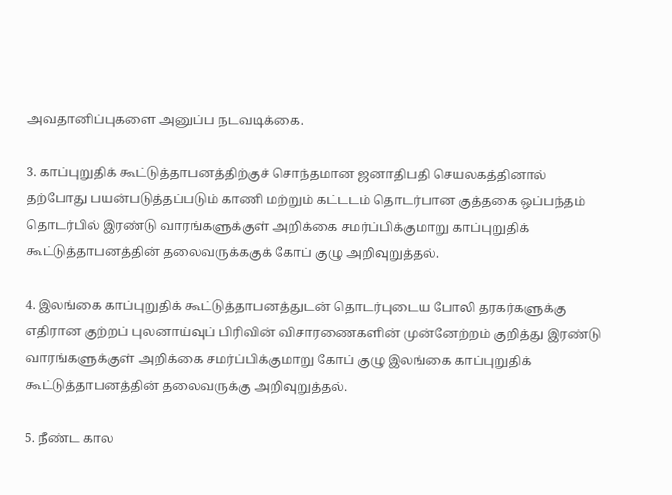அவதானிப்புகளை அனுப்ப நடவடிக்கை.

3. காப்புறுதிக் கூட்டுத்தாபனத்திற்குச் சொந்தமான ஜனாதிபதி செயலகத்தினால் தற்போது பயன்படுத்தப்படும் காணி மற்றும் கட்டடம் தொடர்பான குத்தகை ஒப்பந்தம் தொடர்பில் இரண்டு வாரங்களுக்குள் அறிக்கை சமர்ப்பிக்குமாறு காப்புறுதிக் கூட்டுத்தாபனத்தின் தலைவருக்ககுக் கோப் குழு அறிவுறுத்தல்.

4. இலங்கை காப்புறுதிக் கூட்டுத்தாபனத்துடன் தொடர்புடைய போலி தரகர்களுக்கு எதிரான குற்றப் புலனாய்வுப் பிரிவின் விசாரணைகளின் முன்னேற்றம் குறித்து இரண்டு வாரங்களுக்குள் அறிக்கை சமர்ப்பிக்குமாறு கோப் குழு இலங்கை காப்புறுதிக் கூட்டுத்தாபனத்தின் தலைவருக்கு அறிவுறுத்தல்.

5. நீண்ட கால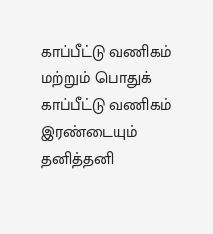காப்பீட்டு வணிகம் மற்றும் பொதுக் காப்பீட்டு வணிகம் இரண்டையும் தனித்தனி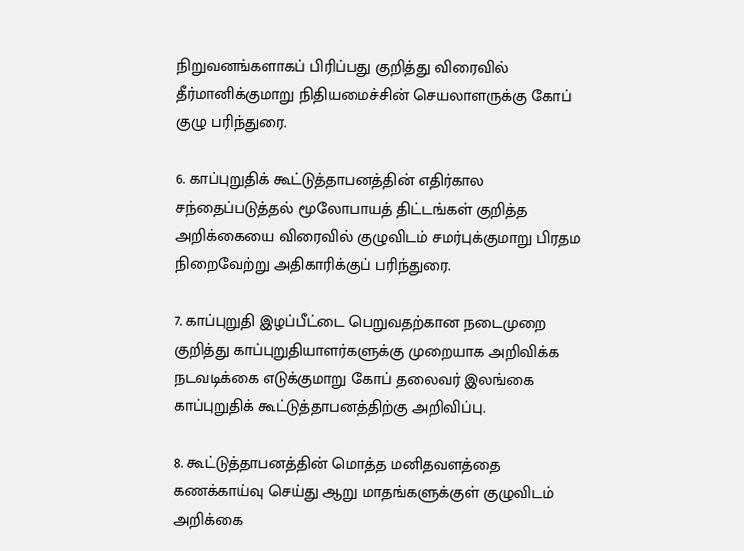நிறுவனங்களாகப் பிரிப்பது குறித்து விரைவில் தீர்மானிக்குமாறு நிதியமைச்சின் செயலாளருக்கு கோப் குழு பரிந்துரை.

6. காப்புறுதிக் கூட்டுத்தாபனத்தின் எதிர்கால சந்தைப்படுத்தல் மூலோபாயத் திட்டங்கள் குறித்த அறிக்கையை விரைவில் குழுவிடம் சமர்புக்குமாறு பிரதம நிறைவேற்று அதிகாரிக்குப் பரிந்துரை.

7. காப்புறுதி இழப்பீட்டை பெறுவதற்கான நடைமுறை குறித்து காப்புறுதியாளர்களுக்கு முறையாக அறிவிக்க நடவடிக்கை எடுக்குமாறு கோப் தலைவர் இலங்கை காப்புறுதிக் கூட்டுத்தாபனத்திற்கு அறிவிப்பு.

8. கூட்டுத்தாபனத்தின் மொத்த மனிதவளத்தை கணக்காய்வு செய்து ஆறு மாதங்களுக்குள் குழுவிடம் அறிக்கை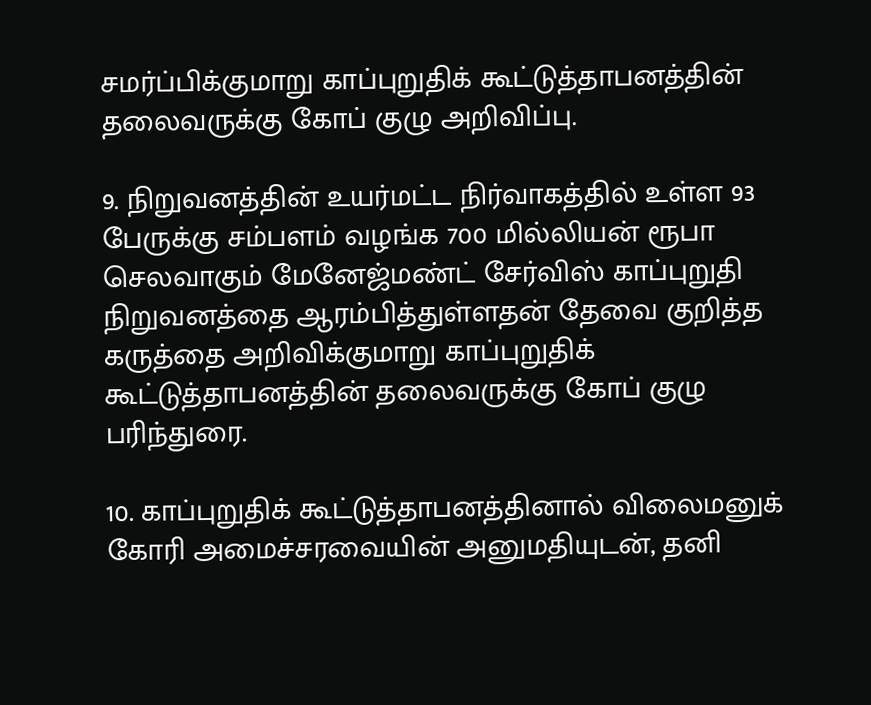சமர்ப்பிக்குமாறு காப்புறுதிக் கூட்டுத்தாபனத்தின் தலைவருக்கு கோப் குழு அறிவிப்பு.

9. நிறுவனத்தின் உயர்மட்ட நிர்வாகத்தில் உள்ள 93 பேருக்கு சம்பளம் வழங்க 700 மில்லியன் ரூபா செலவாகும் மேனேஜ்மண்ட் சேர்விஸ் காப்புறுதி நிறுவனத்தை ஆரம்பித்துள்ளதன் தேவை குறித்த கருத்தை அறிவிக்குமாறு காப்புறுதிக் கூட்டுத்தாபனத்தின் தலைவருக்கு கோப் குழு பரிந்துரை.

10. காப்புறுதிக் கூட்டுத்தாபனத்தினால் விலைமனுக் கோரி அமைச்சரவையின் அனுமதியுடன், தனி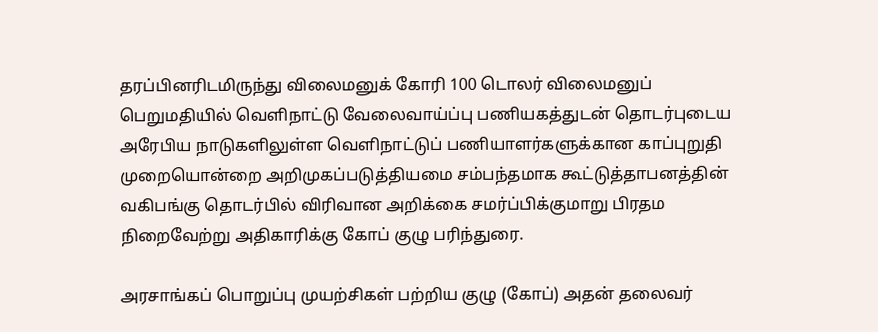தரப்பினரிடமிருந்து விலைமனுக் கோரி 100 டொலர் விலைமனுப் பெறுமதியில் வெளிநாட்டு வேலைவாய்ப்பு பணியகத்துடன் தொடர்புடைய அரேபிய நாடுகளிலுள்ள வெளிநாட்டுப் பணியாளர்களுக்கான காப்புறுதி முறையொன்றை அறிமுகப்படுத்தியமை சம்பந்தமாக கூட்டுத்தாபனத்தின் வகிபங்கு தொடர்பில் விரிவான அறிக்கை சமர்ப்பிக்குமாறு பிரதம நிறைவேற்று அதிகாரிக்கு கோப் குழு பரிந்துரை.

அரசாங்கப் பொறுப்பு முயற்சிகள் பற்றிய குழு (கோப்) அதன் தலைவர்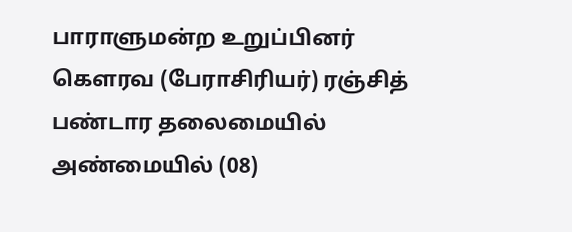பாராளுமன்ற உறுப்பினர் கௌரவ (பேராசிரியர்) ரஞ்சித் பண்டார தலைமையில் அண்மையில் (08)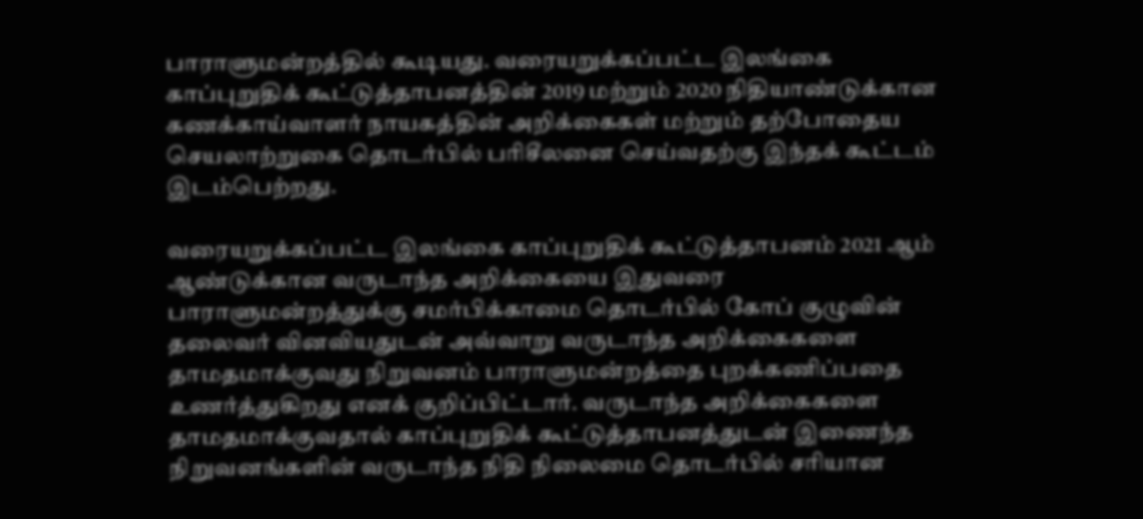பாராளுமன்றத்தில் கூடியது. வரையறுக்கப்பட்ட இலங்கை காப்புறுதிக் கூட்டுத்தாபனத்தின் 2019 மற்றும் 2020 நிதியாண்டுக்கான கணக்காய்வாளர் நாயகத்தின் அறிக்கைகள் மற்றும் தற்போதைய செயலாற்றுகை தொடர்பில் பரிசீலனை செய்வதற்கு இந்தக் கூட்டம் இடம்பெற்றது.

வரையறுக்கப்பட்ட இலங்கை காப்புறுதிக் கூட்டுத்தாபனம் 2021 ஆம் ஆண்டுக்கான வருடாந்த அறிக்கையை இதுவரை பாராளுமன்றத்துக்கு சமர்பிக்காமை தொடர்பில் கோப் குழுவின் தலைவர் வினவியதுடன் அவ்வாறு வருடாந்த அறிக்கைகளை தாமதமாக்குவது நிறுவனம் பாராளுமன்றத்தை புறக்கணிப்பதை உணர்த்துகிறது எனக் குறிப்பிட்டார். வருடாந்த அறிக்கைகளை தாமதமாக்குவதால் காப்புறுதிக் கூட்டுத்தாபனத்துடன் இணைந்த நிறுவனங்களின் வருடாந்த நிதி நிலைமை தொடர்பில் சரியான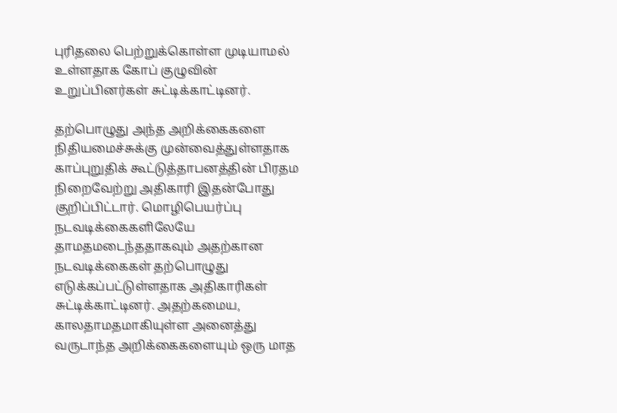புரிதலை பெற்றுக்கொள்ள முடியாமல் உள்ளதாக கோப் குழுவின் உறுப்பினர்கள் சுட்டிக்காட்டினர்.

தற்பொழுது அந்த அறிக்கைகளை நிதியமைச்சுக்கு முன்வைத்துள்ளதாக காப்புறுதிக் கூட்டுத்தாபனத்தின் பிரதம நிறைவேற்று அதிகாரி இதன்போது குறிப்பிட்டார். மொழிபெயர்ப்பு நடவடிக்கைகளிலேயே தாமதமடைந்ததாகவும் அதற்கான நடவடிக்கைகள் தற்பொழுது எடுக்கப்பட்டுள்ளதாக அதிகாரிகள் சுட்டிக்காட்டினர். அதற்கமைய, காலதாமதமாகியுள்ள அனைத்து வருடாந்த அறிக்கைகளையும் ஒரு மாத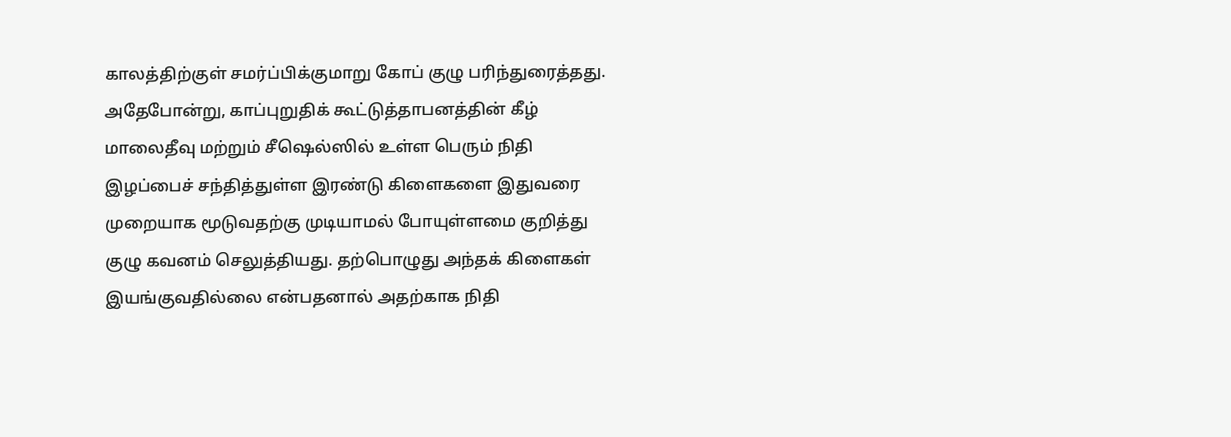காலத்திற்குள் சமர்ப்பிக்குமாறு கோப் குழு பரிந்துரைத்தது. அதேபோன்று, காப்புறுதிக் கூட்டுத்தாபனத்தின் கீழ் மாலைதீவு மற்றும் சீஷெல்ஸில் உள்ள பெரும் நிதி இழப்பைச் சந்தித்துள்ள இரண்டு கிளைகளை இதுவரை முறையாக மூடுவதற்கு முடியாமல் போயுள்ளமை குறித்து குழு கவனம் செலுத்தியது. தற்பொழுது அந்தக் கிளைகள் இயங்குவதில்லை என்பதனால் அதற்காக நிதி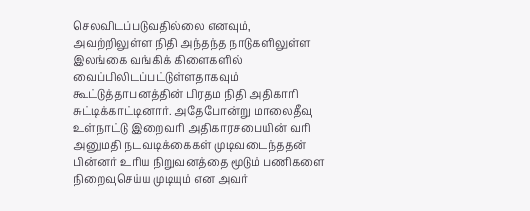செலவிடப்படுவதில்லை எனவும், அவற்றிலுள்ள நிதி அந்தந்த நாடுகளிலுள்ள இலங்கை வங்கிக் கிளைகளில் வைப்பிலிடப்பட்டுள்ளதாகவும் கூட்டுத்தாபனத்தின் பிரதம நிதி அதிகாரி சுட்டிக்காட்டினார். அதேபோன்று மாலைதீவு உள்நாட்டு இறைவரி அதிகாரசபையின் வரி அனுமதி நடவடிக்கைகள் முடிவடைந்ததன் பின்னர் உரிய நிறுவனத்தை மூடும் பணிகளை நிறைவுசெய்ய முடியும் என அவர்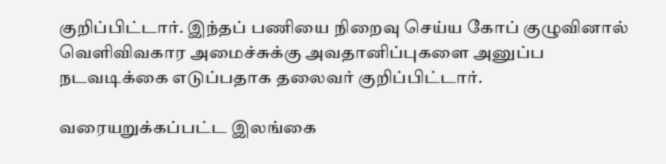குறிப்பிட்டார். இந்தப் பணியை நிறைவு செய்ய கோப் குழுவினால் வெளிவிவகார அமைச்சுக்கு அவதானிப்புகளை அனுப்ப நடவடிக்கை எடுப்பதாக தலைவர் குறிப்பிட்டார்.

வரையறுக்கப்பட்ட இலங்கை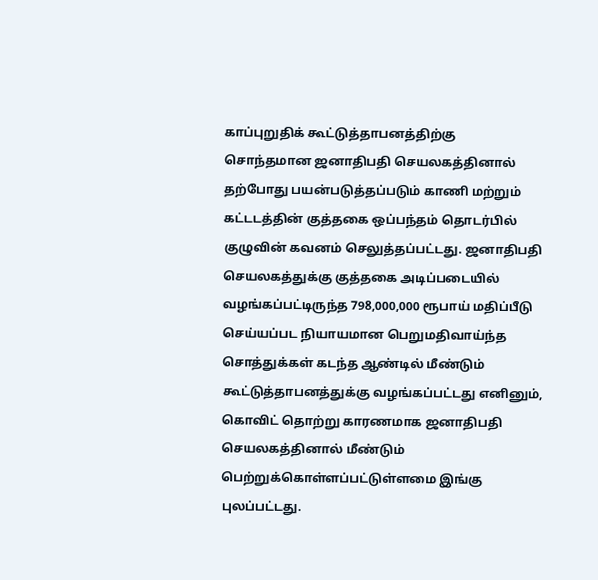காப்புறுதிக் கூட்டுத்தாபனத்திற்கு சொந்தமான ஜனாதிபதி செயலகத்தினால் தற்போது பயன்படுத்தப்படும் காணி மற்றும் கட்டடத்தின் குத்தகை ஒப்பந்தம் தொடர்பில் குழுவின் கவனம் செலுத்தப்பட்டது. ஜனாதிபதி செயலகத்துக்கு குத்தகை அடிப்படையில் வழங்கப்பட்டிருந்த 798,000,000 ரூபாய் மதிப்பீடு செய்யப்பட நியாயமான பெறுமதிவாய்ந்த சொத்துக்கள் கடந்த ஆண்டில் மீண்டும் கூட்டுத்தாபனத்துக்கு வழங்கப்பட்டது எனினும், கொவிட் தொற்று காரணமாக ஜனாதிபதி செயலகத்தினால் மீண்டும் பெற்றுக்கொள்ளப்பட்டுள்ளமை இங்கு புலப்பட்டது.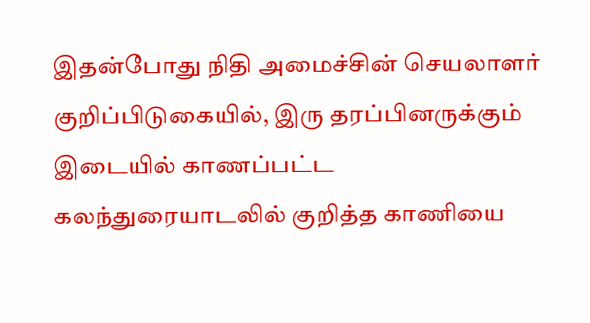இதன்போது நிதி அமைச்சின் செயலாளர் குறிப்பிடுகையில், இரு தரப்பினருக்கும் இடையில் காணப்பட்ட கலந்துரையாடலில் குறித்த காணியை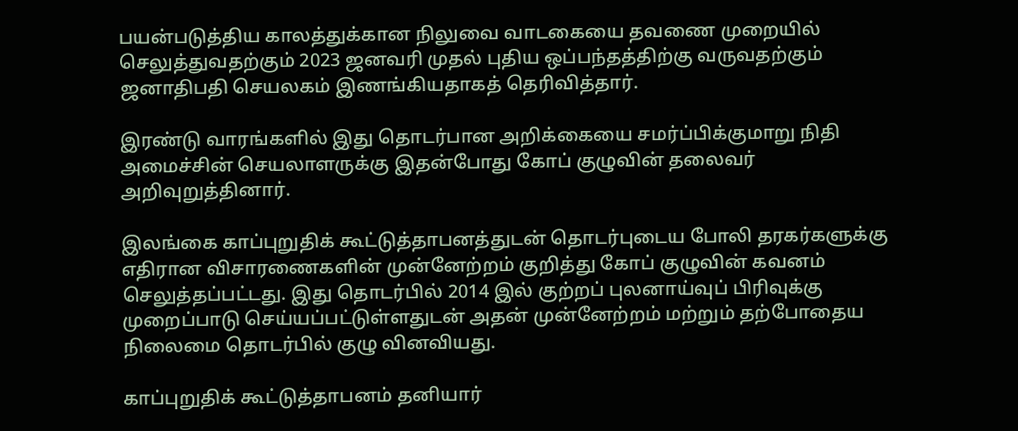பயன்படுத்திய காலத்துக்கான நிலுவை வாடகையை தவணை முறையில் செலுத்துவதற்கும் 2023 ஜனவரி முதல் புதிய ஒப்பந்தத்திற்கு வருவதற்கும் ஜனாதிபதி செயலகம் இணங்கியதாகத் தெரிவித்தார்.

இரண்டு வாரங்களில் இது தொடர்பான அறிக்கையை சமர்ப்பிக்குமாறு நிதி அமைச்சின் செயலாளருக்கு இதன்போது கோப் குழுவின் தலைவர் அறிவுறுத்தினார்.

இலங்கை காப்புறுதிக் கூட்டுத்தாபனத்துடன் தொடர்புடைய போலி தரகர்களுக்கு எதிரான விசாரணைகளின் முன்னேற்றம் குறித்து கோப் குழுவின் கவனம் செலுத்தப்பட்டது. இது தொடர்பில் 2014 இல் குற்றப் புலனாய்வுப் பிரிவுக்கு முறைப்பாடு செய்யப்பட்டுள்ளதுடன் அதன் முன்னேற்றம் மற்றும் தற்போதைய நிலைமை தொடர்பில் குழு வினவியது.

காப்புறுதிக் கூட்டுத்தாபனம் தனியார்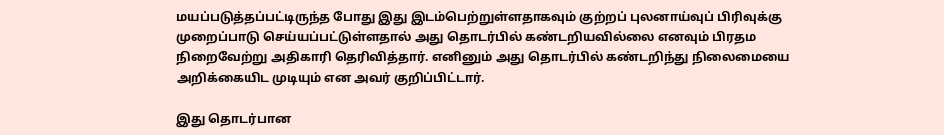மயப்படுத்தப்பட்டிருந்த போது இது இடம்பெற்றுள்ளதாகவும் குற்றப் புலனாய்வுப் பிரிவுக்கு முறைப்பாடு செய்யப்பட்டுள்ளதால் அது தொடர்பில் கண்டறியவில்லை எனவும் பிரதம நிறைவேற்று அதிகாரி தெரிவித்தார். எனினும் அது தொடர்பில் கண்டறிந்து நிலைமையை அறிக்கையிட முடியும் என அவர் குறிப்பிட்டார்.

இது தொடர்பான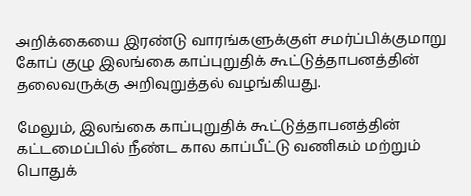அறிக்கையை இரண்டு வாரங்களுக்குள் சமர்ப்பிக்குமாறு கோப் குழு இலங்கை காப்புறுதிக் கூட்டுத்தாபனத்தின் தலைவருக்கு அறிவுறுத்தல் வழங்கியது.

மேலும், இலங்கை காப்புறுதிக் கூட்டுத்தாபனத்தின் கட்டமைப்பில் நீண்ட கால காப்பீட்டு வணிகம் மற்றும் பொதுக்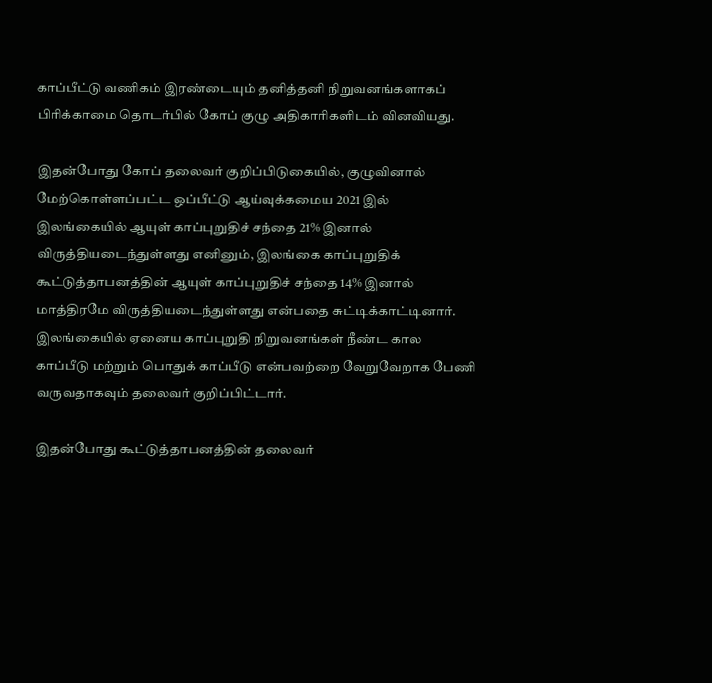காப்பீட்டு வணிகம் இரண்டையும் தனித்தனி நிறுவனங்களாகப் பிரிக்காமை தொடர்பில் கோப் குழு அதிகாரிகளிடம் வினவியது.

இதன்போது கோப் தலைவர் குறிப்பிடுகையில், குழுவினால் மேற்கொள்ளப்பட்ட ஒப்பீட்டு ஆய்வுக்கமைய 2021 இல் இலங்கையில் ஆயுள் காப்புறுதிச் சந்தை 21% இனால் விருத்தியடைந்துள்ளது எனினும், இலங்கை காப்புறுதிக் கூட்டுத்தாபனத்தின் ஆயுள் காப்புறுதிச் சந்தை 14% இனால் மாத்திரமே விருத்தியடைந்துள்ளது என்பதை சுட்டிக்காட்டினார். இலங்கையில் ஏனைய காப்புறுதி நிறுவனங்கள் நீண்ட கால காப்பீடு மற்றும் பொதுக் காப்பீடு என்பவற்றை வேறுவேறாக பேணி வருவதாகவும் தலைவர் குறிப்பிட்டார்.

இதன்போது கூட்டுத்தாபனத்தின் தலைவர்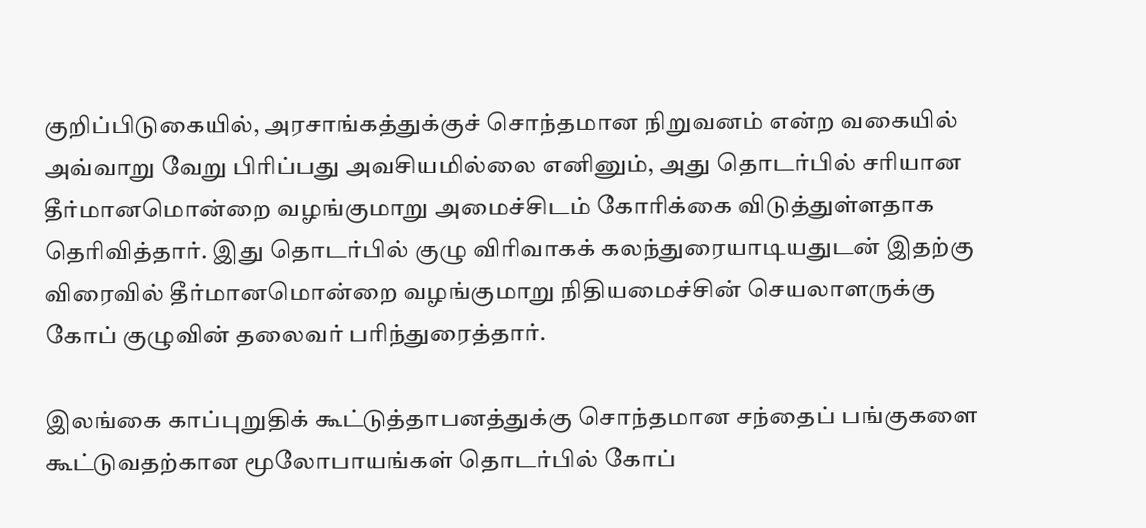குறிப்பிடுகையில், அரசாங்கத்துக்குச் சொந்தமான நிறுவனம் என்ற வகையில் அவ்வாறு வேறு பிரிப்பது அவசியமில்லை எனினும், அது தொடர்பில் சரியான தீர்மானமொன்றை வழங்குமாறு அமைச்சிடம் கோரிக்கை விடுத்துள்ளதாக தெரிவித்தார். இது தொடர்பில் குழு விரிவாகக் கலந்துரையாடியதுடன் இதற்கு விரைவில் தீர்மானமொன்றை வழங்குமாறு நிதியமைச்சின் செயலாளருக்கு கோப் குழுவின் தலைவர் பரிந்துரைத்தார்.

இலங்கை காப்புறுதிக் கூட்டுத்தாபனத்துக்கு சொந்தமான சந்தைப் பங்குகளை கூட்டுவதற்கான மூலோபாயங்கள் தொடர்பில் கோப்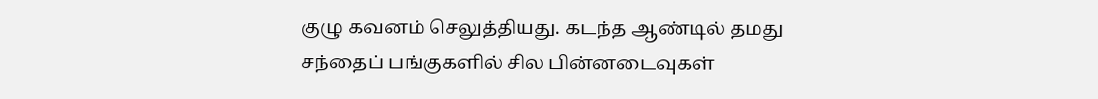குழு கவனம் செலுத்தியது. கடந்த ஆண்டில் தமது சந்தைப் பங்குகளில் சில பின்னடைவுகள்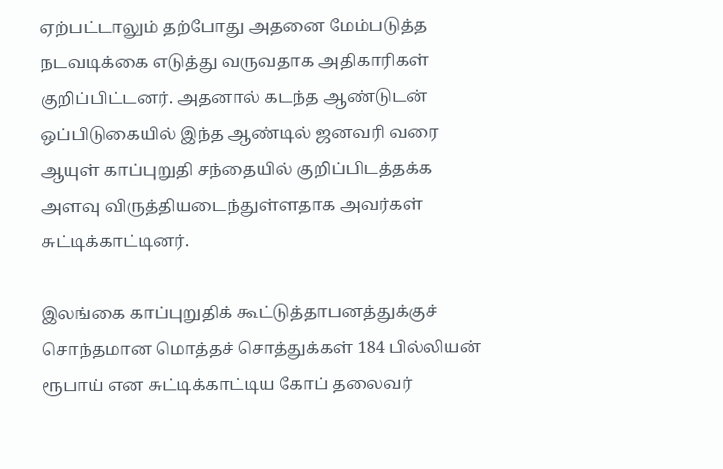ஏற்பட்டாலும் தற்போது அதனை மேம்படுத்த நடவடிக்கை எடுத்து வருவதாக அதிகாரிகள் குறிப்பிட்டனர். அதனால் கடந்த ஆண்டுடன் ஒப்பிடுகையில் இந்த ஆண்டில் ஜனவரி வரை ஆயுள் காப்புறுதி சந்தையில் குறிப்பிடத்தக்க அளவு விருத்தியடைந்துள்ளதாக அவர்கள் சுட்டிக்காட்டினர்.

இலங்கை காப்புறுதிக் கூட்டுத்தாபனத்துக்குச் சொந்தமான மொத்தச் சொத்துக்கள் 184 பில்லியன் ரூபாய் என சுட்டிக்காட்டிய கோப் தலைவர்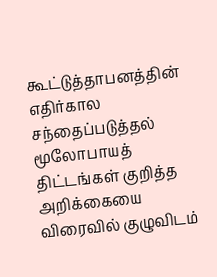கூட்டுத்தாபனத்தின் எதிர்கால சந்தைப்படுத்தல் மூலோபாயத் திட்டங்கள் குறித்த அறிக்கையை விரைவில் குழுவிடம்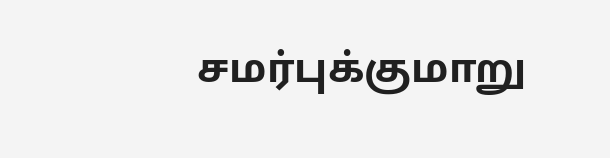சமர்புக்குமாறு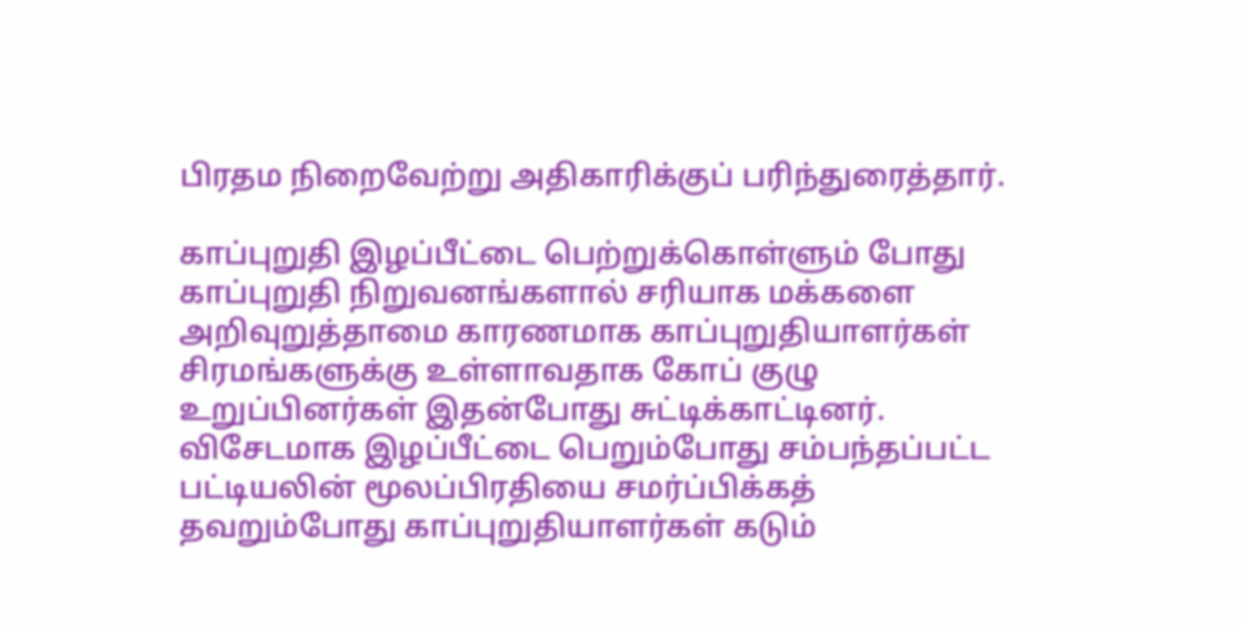பிரதம நிறைவேற்று அதிகாரிக்குப் பரிந்துரைத்தார்.

காப்புறுதி இழப்பீட்டை பெற்றுக்கொள்ளும் போது காப்புறுதி நிறுவனங்களால் சரியாக மக்களை அறிவுறுத்தாமை காரணமாக காப்புறுதியாளர்கள் சிரமங்களுக்கு உள்ளாவதாக கோப் குழு உறுப்பினர்கள் இதன்போது சுட்டிக்காட்டினர். விசேடமாக இழப்பீட்டை பெறும்போது சம்பந்தப்பட்ட பட்டியலின் மூலப்பிரதியை சமர்ப்பிக்கத் தவறும்போது காப்புறுதியாளர்கள் கடும்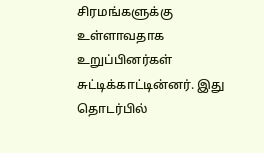சிரமங்களுக்கு உள்ளாவதாக உறுப்பினர்கள் சுட்டிக்காட்டின்னர். இது தொடர்பில்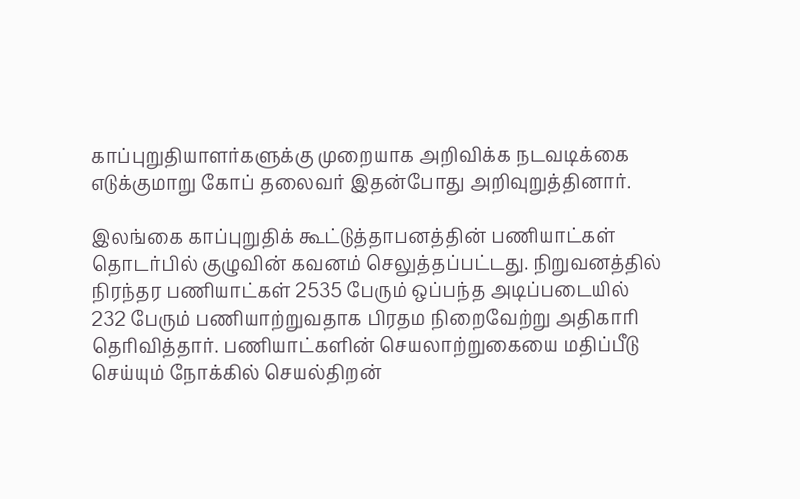காப்புறுதியாளர்களுக்கு முறையாக அறிவிக்க நடவடிக்கை எடுக்குமாறு கோப் தலைவர் இதன்போது அறிவுறுத்தினார்.

இலங்கை காப்புறுதிக் கூட்டுத்தாபனத்தின் பணியாட்கள் தொடர்பில் குழுவின் கவனம் செலுத்தப்பட்டது. நிறுவனத்தில் நிரந்தர பணியாட்கள் 2535 பேரும் ஒப்பந்த அடிப்படையில் 232 பேரும் பணியாற்றுவதாக பிரதம நிறைவேற்று அதிகாரி தெரிவித்தார். பணியாட்களின் செயலாற்றுகையை மதிப்பீடு செய்யும் நோக்கில் செயல்திறன்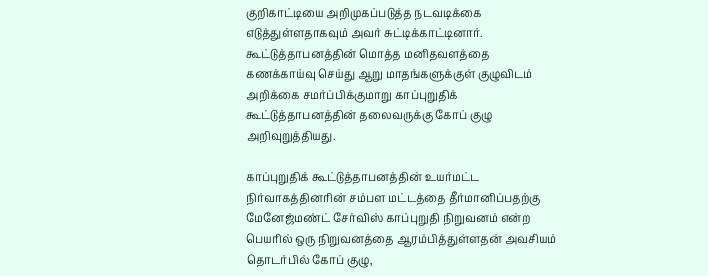குறிகாட்டியை அறிமுகப்படுத்த நடவடிக்கை எடுத்துள்ளதாகவும் அவர் சுட்டிக்காட்டினார். கூட்டுத்தாபனத்தின் மொத்த மனிதவளத்தை கணக்காய்வு செய்து ஆறு மாதங்களுக்குள் குழுவிடம் அறிக்கை சமர்ப்பிக்குமாறு காப்புறுதிக் கூட்டுத்தாபனத்தின் தலைவருக்கு கோப் குழு அறிவுறுத்தியது.

காப்புறுதிக் கூட்டுத்தாபனத்தின் உயர்மட்ட நிர்வாகத்தினரின் சம்பள மட்டத்தை தீர்மானிப்பதற்கு மேனேஜ்மண்ட் சேர்விஸ் காப்புறுதி நிறுவனம் என்ற பெயரில் ஒரு நிறுவனத்தை ஆரம்பித்துள்ளதன் அவசியம் தொடர்பில் கோப் குழு,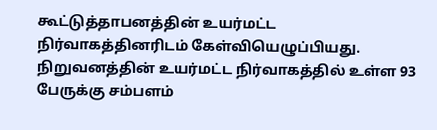கூட்டுத்தாபனத்தின் உயர்மட்ட நிர்வாகத்தினரிடம் கேள்வியெழுப்பியது. நிறுவனத்தின் உயர்மட்ட நிர்வாகத்தில் உள்ள 93 பேருக்கு சம்பளம்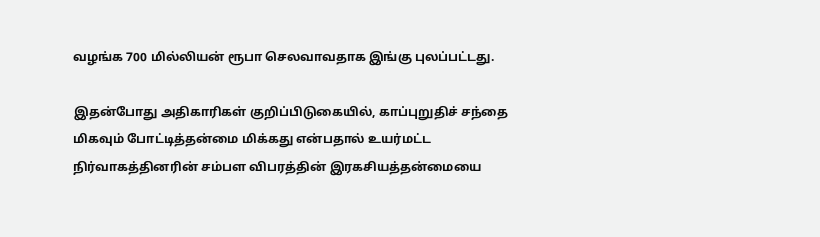வழங்க 700 மில்லியன் ரூபா செலவாவதாக இங்கு புலப்பட்டது.

இதன்போது அதிகாரிகள் குறிப்பிடுகையில், காப்புறுதிச் சந்தை மிகவும் போட்டித்தன்மை மிக்கது என்பதால் உயர்மட்ட நிர்வாகத்தினரின் சம்பள விபரத்தின் இரகசியத்தன்மையை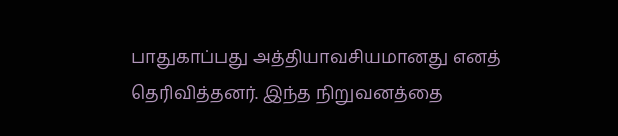பாதுகாப்பது அத்தியாவசியமானது எனத் தெரிவித்தனர். இந்த நிறுவனத்தை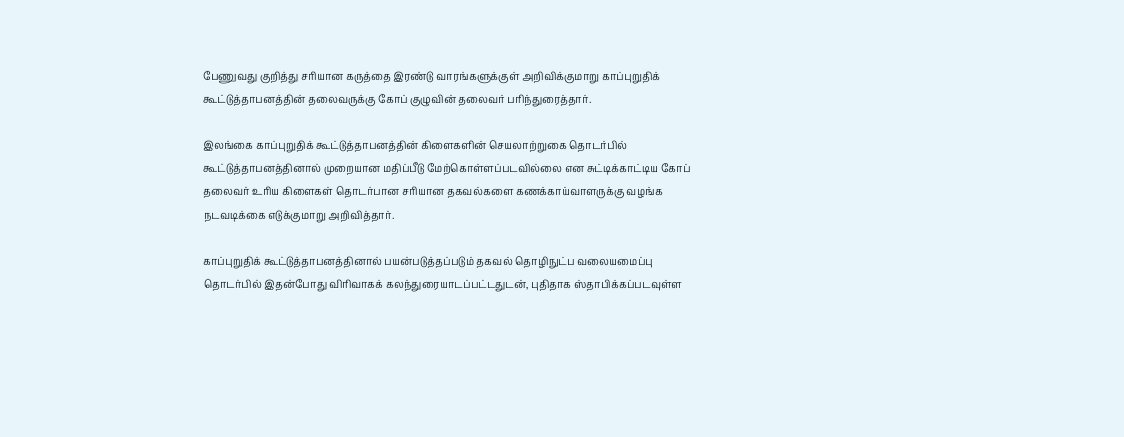பேணுவது குறித்து சரியான கருத்தை இரண்டு வாரங்களுக்குள் அறிவிக்குமாறு காப்புறுதிக் கூட்டுத்தாபனத்தின் தலைவருக்கு கோப் குழுவின் தலைவர் பரிந்துரைத்தார்.

இலங்கை காப்புறுதிக் கூட்டுத்தாபனத்தின் கிளைகளின் செயலாற்றுகை தொடர்பில் கூட்டுத்தாபனத்தினால் முறையான மதிப்பீடு மேற்கொள்ளப்படவில்லை என சுட்டிக்காட்டிய கோப் தலைவர் உரிய கிளைகள் தொடர்பான சரியான தகவல்களை கணக்காய்வாளருக்கு வழங்க நடவடிக்கை எடுக்குமாறு அறிவித்தார்.

காப்புறுதிக் கூட்டுத்தாபனத்தினால் பயன்படுத்தப்படும் தகவல் தொழிநுட்ப வலையமைப்பு தொடர்பில் இதன்போது விரிவாகக் கலந்துரையாடப்பட்டதுடன், புதிதாக ஸ்தாபிக்கப்படவுள்ள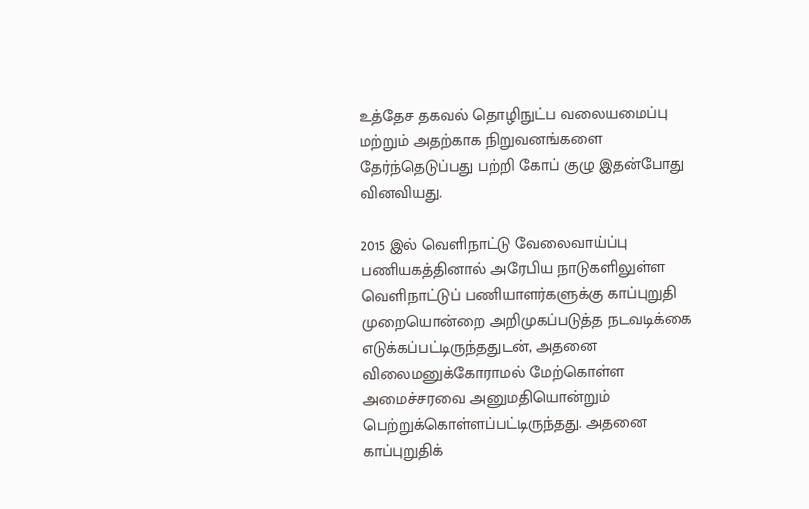உத்தேச தகவல் தொழிநுட்ப வலையமைப்பு மற்றும் அதற்காக நிறுவனங்களை தேர்ந்தெடுப்பது பற்றி கோப் குழு இதன்போது வினவியது.

2015 இல் வெளிநாட்டு வேலைவாய்ப்பு பணியகத்தினால் அரேபிய நாடுகளிலுள்ள வெளிநாட்டுப் பணியாளர்களுக்கு காப்புறுதி முறையொன்றை அறிமுகப்படுத்த நடவடிக்கை எடுக்கப்பட்டிருந்ததுடன், அதனை விலைமனுக்கோராமல் மேற்கொள்ள அமைச்சரவை அனுமதியொன்றும் பெற்றுக்கொள்ளப்பட்டிருந்தது. அதனை காப்புறுதிக்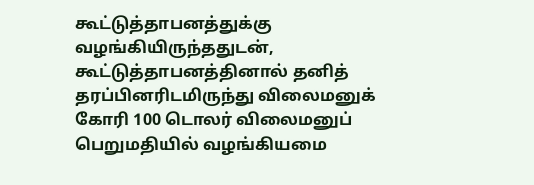கூட்டுத்தாபனத்துக்கு வழங்கியிருந்ததுடன், கூட்டுத்தாபனத்தினால் தனித் தரப்பினரிடமிருந்து விலைமனுக் கோரி 100 டொலர் விலைமனுப் பெறுமதியில் வழங்கியமை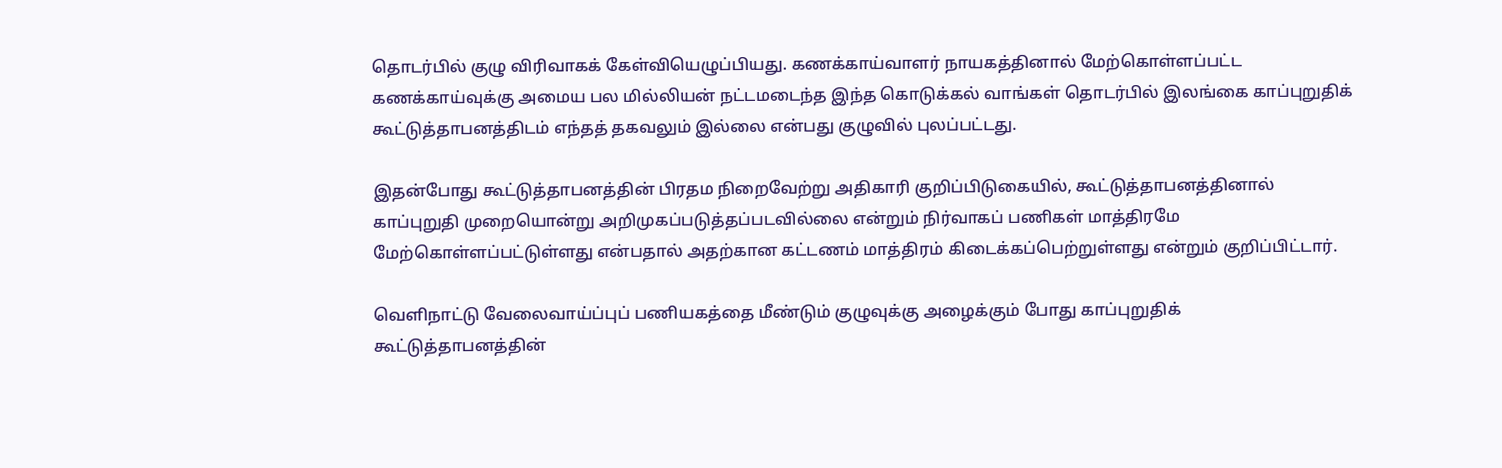தொடர்பில் குழு விரிவாகக் கேள்வியெழுப்பியது. கணக்காய்வாளர் நாயகத்தினால் மேற்கொள்ளப்பட்ட கணக்காய்வுக்கு அமைய பல மில்லியன் நட்டமடைந்த இந்த கொடுக்கல் வாங்கள் தொடர்பில் இலங்கை காப்புறுதிக் கூட்டுத்தாபனத்திடம் எந்தத் தகவலும் இல்லை என்பது குழுவில் புலப்பட்டது.

இதன்போது கூட்டுத்தாபனத்தின் பிரதம நிறைவேற்று அதிகாரி குறிப்பிடுகையில், கூட்டுத்தாபனத்தினால் காப்புறுதி முறையொன்று அறிமுகப்படுத்தப்படவில்லை என்றும் நிர்வாகப் பணிகள் மாத்திரமே மேற்கொள்ளப்பட்டுள்ளது என்பதால் அதற்கான கட்டணம் மாத்திரம் கிடைக்கப்பெற்றுள்ளது என்றும் குறிப்பிட்டார்.

வெளிநாட்டு வேலைவாய்ப்புப் பணியகத்தை மீண்டும் குழுவுக்கு அழைக்கும் போது காப்புறுதிக் கூட்டுத்தாபனத்தின்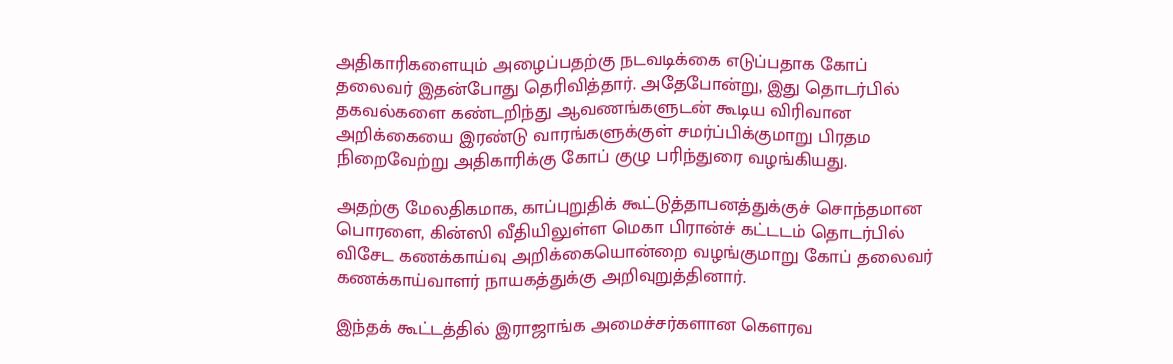அதிகாரிகளையும் அழைப்பதற்கு நடவடிக்கை எடுப்பதாக கோப் தலைவர் இதன்போது தெரிவித்தார். அதேபோன்று, இது தொடர்பில் தகவல்களை கண்டறிந்து ஆவணங்களுடன் கூடிய விரிவான அறிக்கையை இரண்டு வாரங்களுக்குள் சமர்ப்பிக்குமாறு பிரதம நிறைவேற்று அதிகாரிக்கு கோப் குழு பரிந்துரை வழங்கியது.

அதற்கு மேலதிகமாக, காப்புறுதிக் கூட்டுத்தாபனத்துக்குச் சொந்தமான பொரளை, கின்ஸி வீதியிலுள்ள மெகா பிரான்ச் கட்டடம் தொடர்பில் விசேட கணக்காய்வு அறிக்கையொன்றை வழங்குமாறு கோப் தலைவர் கணக்காய்வாளர் நாயகத்துக்கு அறிவுறுத்தினார்.

இந்தக் கூட்டத்தில் இராஜாங்க அமைச்சர்களான கௌரவ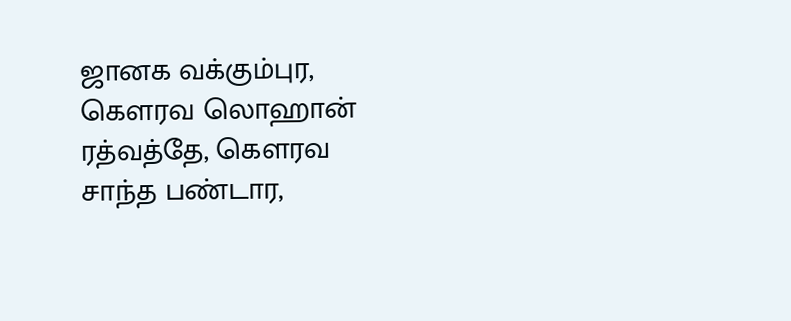ஜானக வக்கும்புர, கௌரவ லொஹான் ரத்வத்தே, கௌரவ சாந்த பண்டார,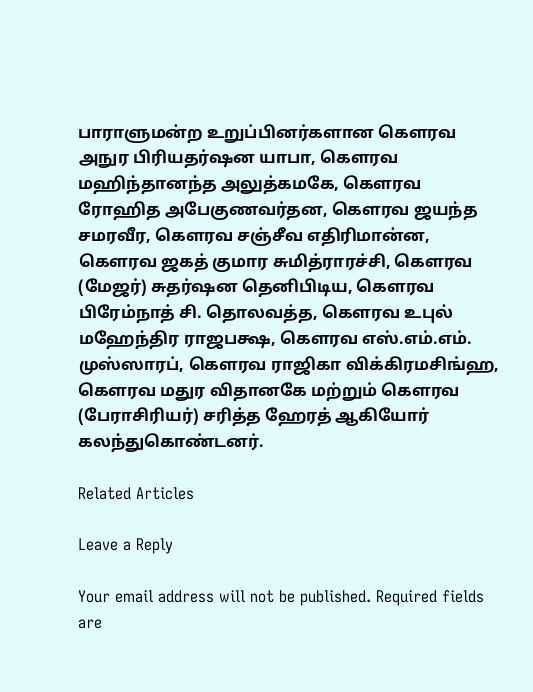பாராளுமன்ற உறுப்பினர்களான கௌரவ அநுர பிரியதர்ஷன யாபா, கௌரவ மஹிந்தானந்த அலுத்கமகே, கௌரவ ரோஹித அபேகுணவர்தன, கௌரவ ஜயந்த சமரவீர, கௌரவ சஞ்சீவ எதிரிமான்ன, கௌரவ ஜகத் குமார சுமித்ராரச்சி, கௌரவ (மேஜர்) சுதர்ஷன தெனிபிடிய, கௌரவ பிரேம்நாத் சி. தொலவத்த, கௌரவ உபுல் மஹேந்திர ராஜபக்ஷ, கௌரவ எஸ்.எம்.எம். முஸ்ஸாரப், கௌரவ ராஜிகா விக்கிரமசிங்ஹ, கௌரவ மதுர விதானகே மற்றும் கௌரவ (பேராசிரியர்) சரித்த ஹேரத் ஆகியோர் கலந்துகொண்டனர்.

Related Articles

Leave a Reply

Your email address will not be published. Required fields are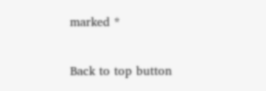marked *

Back to top button